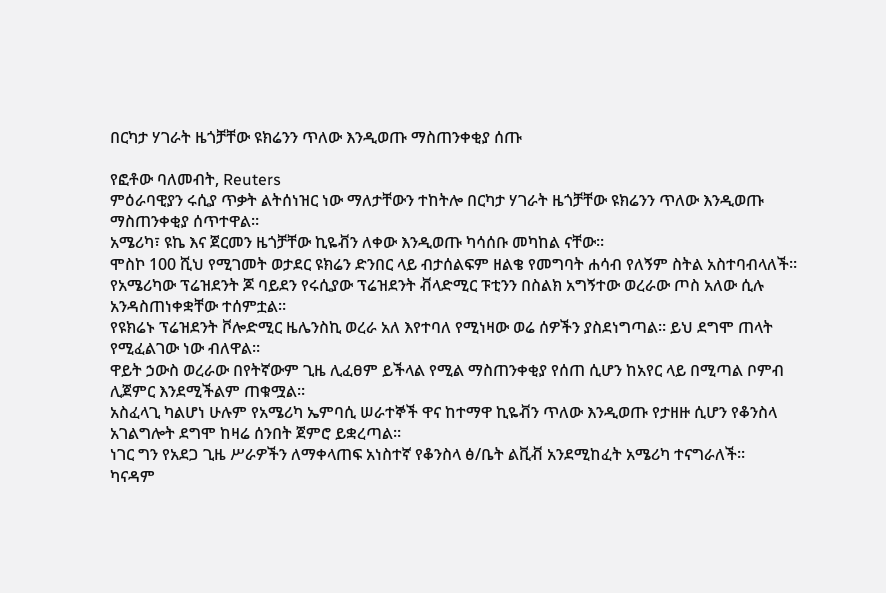በርካታ ሃገራት ዜጎቻቸው ዩክሬንን ጥለው እንዲወጡ ማስጠንቀቂያ ሰጡ

የፎቶው ባለመብት, Reuters
ምዕራባዊያን ሩሲያ ጥቃት ልትሰነዝር ነው ማለታቸውን ተከትሎ በርካታ ሃገራት ዜጎቻቸው ዩክሬንን ጥለው እንዲወጡ ማስጠንቀቂያ ሰጥተዋል።
አሜሪካ፣ ዩኬ እና ጀርመን ዜጎቻቸው ኪዬቭን ለቀው እንዲወጡ ካሳሰቡ መካከል ናቸው።
ሞስኮ 100 ሺህ የሚገመት ወታደር ዩክሬን ድንበር ላይ ብታሰልፍም ዘልቄ የመግባት ሐሳብ የለኝም ስትል አስተባብላለች።
የአሜሪካው ፕሬዝደንት ጆ ባይደን የሩሲያው ፕሬዝደንት ቭላድሚር ፑቲንን በስልክ አግኝተው ወረራው ጦስ አለው ሲሉ አንዳስጠነቀቋቸው ተሰምቷል።
የዩክሬኑ ፕሬዝደንት ቮሎድሚር ዜሌንስኪ ወረራ አለ እየተባለ የሚነዛው ወሬ ሰዎችን ያስደነግጣል። ይህ ደግሞ ጠላት የሚፈልገው ነው ብለዋል።
ዋይት ኃውስ ወረራው በየትኛውም ጊዜ ሊፈፀም ይችላል የሚል ማስጠንቀቂያ የሰጠ ሲሆን ከአየር ላይ በሚጣል ቦምብ ሊጀምር እንደሚችልም ጠቁሟል።
አስፈላጊ ካልሆነ ሁሉም የአሜሪካ ኤምባሲ ሠራተኞች ዋና ከተማዋ ኪዬቭን ጥለው እንዲወጡ የታዘዙ ሲሆን የቆንስላ አገልግሎት ደግሞ ከዛሬ ሰንበት ጀምሮ ይቋረጣል።
ነገር ግን የአደጋ ጊዜ ሥራዎችን ለማቀላጠፍ አነስተኛ የቆንስላ ፅ/ቤት ልቪቭ አንደሚከፈት አሜሪካ ተናግራለች።
ካናዳም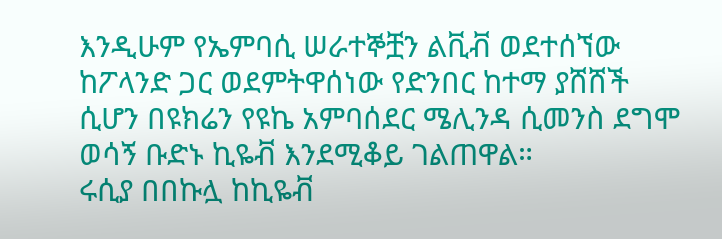እንዲሁም የኤምባሲ ሠራተኞቿን ልቪቭ ወደተሰኘው ከፖላንድ ጋር ወደምትዋሰነው የድንበር ከተማ ያሸሸች ሲሆን በዩክሬን የዩኬ አምባሰደር ሜሊንዳ ሲመንስ ደግሞ ወሳኝ ቡድኑ ኪዬቭ እንደሚቆይ ገልጠዋል።
ሩሲያ በበኩሏ ከኪዬቭ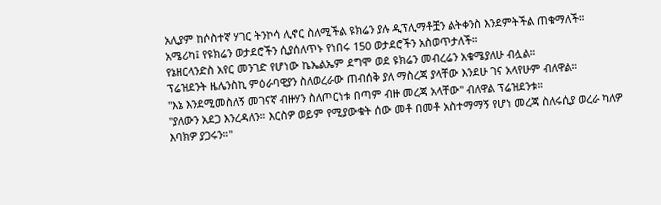አሊያም ከሶስተኛ ሃገር ትንኮሳ ሊኖር ስለሚችል ዩክሬን ያሉ ዲፕሊማቶቿን ልትቀንስ እንደምትችል ጠቁማለች።
አሜሪካ፤ የዩክሬን ወታደሮችን ሲያሰለጥኑ የነበሩ 150 ወታደሮችን አስወጥታለች።
የኔዘርላንድስ አየር መንገድ የሆነው ኬኤልኤም ደግሞ ወደ ዩክሬን መብረሬን አቁሜያለሁ ብሏል።
ፕሬዝደንት ዜሌንስኪ ምዕራባዊያን ስለወረራው ጠብሰቅ ያለ ማስረጃ ያላቸው እንደሁ ገና አላየሁም ብለዋል።
"እኔ እንደሚመስለኝ መገናኛ ብዙሃን ስለጦርነቱ በጣም ብዙ መረጃ አላቸው" ብለዋል ፕሬዝደንቱ።
"ያለውን አደጋ እንረዳለን። እርስዎ ወይም የሚያውቁት ሰው መቶ በመቶ አስተማማኝ የሆነ መረጃ ስለሩሲያ ወረራ ካለዎ እባክዎ ያጋሩን።"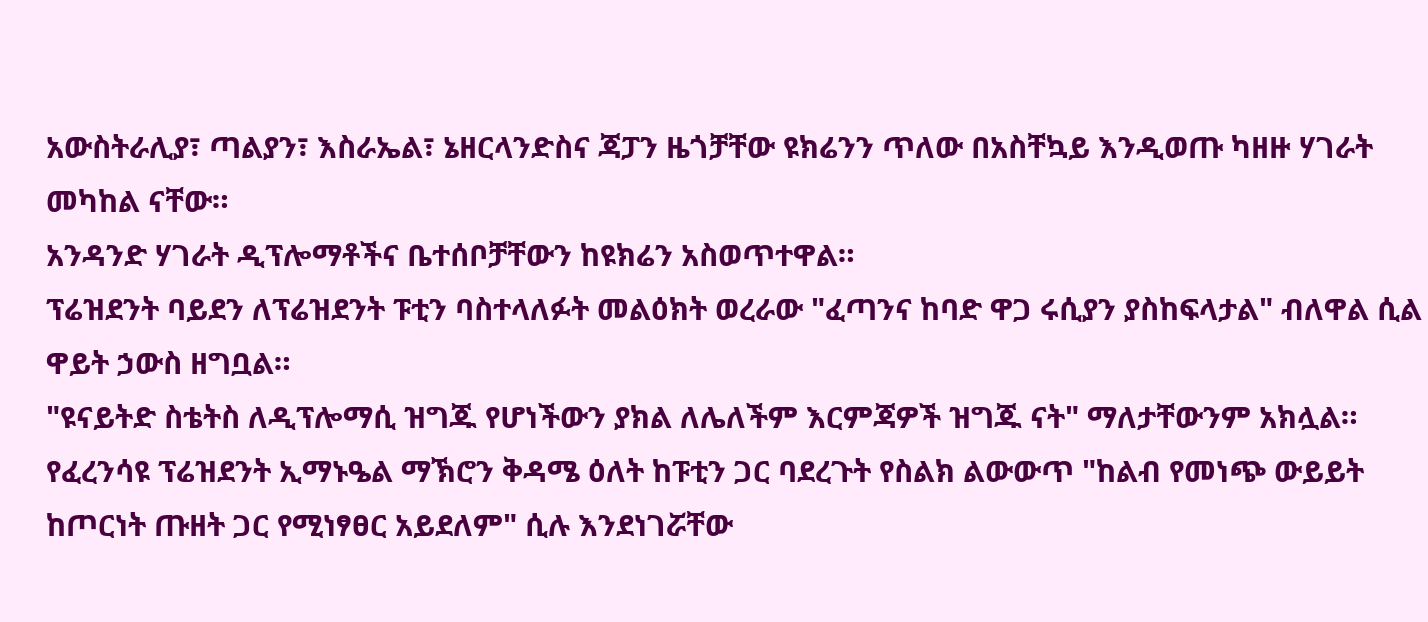አውስትራሊያ፣ ጣልያን፣ እስራኤል፣ ኔዘርላንድስና ጃፓን ዜጎቻቸው ዩክሬንን ጥለው በአስቸኳይ እንዲወጡ ካዘዙ ሃገራት መካከል ናቸው።
አንዳንድ ሃገራት ዲፕሎማቶችና ቤተሰቦቻቸውን ከዩክሬን አስወጥተዋል።
ፕሬዝደንት ባይደን ለፕሬዝደንት ፑቲን ባስተላለፉት መልዕክት ወረራው "ፈጣንና ከባድ ዋጋ ሩሲያን ያስከፍላታል" ብለዋል ሲል ዋይት ኃውስ ዘግቧል።
"ዩናይትድ ስቴትስ ለዲፕሎማሲ ዝግጁ የሆነችውን ያክል ለሌለችም እርምጃዎች ዝግጁ ናት" ማለታቸውንም አክሏል።
የፈረንሳዩ ፕሬዝደንት ኢማኑዔል ማኽሮን ቅዳሜ ዕለት ከፑቲን ጋር ባደረጉት የስልክ ልውውጥ "ከልብ የመነጭ ውይይት ከጦርነት ጡዘት ጋር የሚነፃፀር አይደለም" ሲሉ እንደነገሯቸው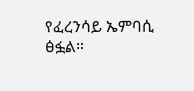የፈረንሳይ ኤምባሲ ፅፏል።